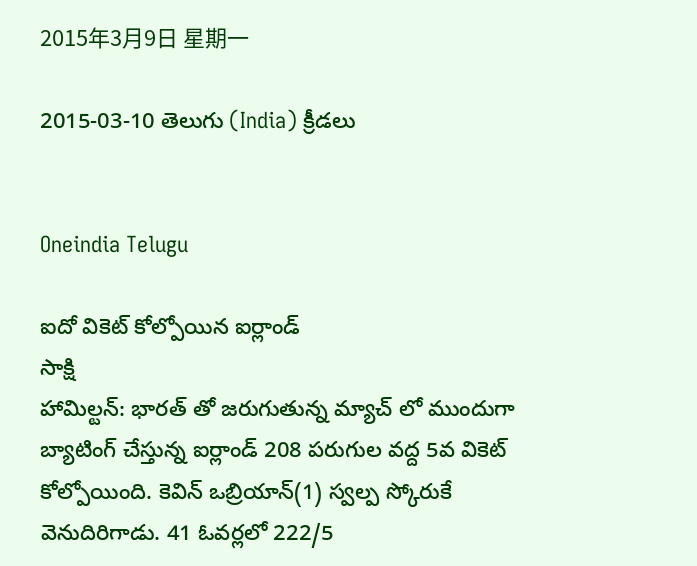2015年3月9日 星期一

2015-03-10 తెలుగు (India) క్రీడలు


Oneindia Telugu

ఐదో వికెట్ కోల్పోయిన ఐర్లాండ్
సాక్షి
హామిల్టన్: భారత్ తో జరుగుతున్న మ్యాచ్ లో ముందుగా బ్యాటింగ్ చేస్తున్న ఐర్లాండ్ 208 పరుగుల వద్ద 5వ వికెట్ కోల్పోయింది. కెవిన్ ఒబ్రియాన్(1) స్వల్ప స్కోరుకే వెనుదిరిగాడు. 41 ఓవర్లలో 222/5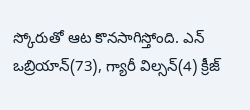స్కోరుతో ఆట కొనసాగిస్తోంది. ఎన్ ఒబ్రియాన్(73), గ్యారీ విల్సన్(4) క్రీజ్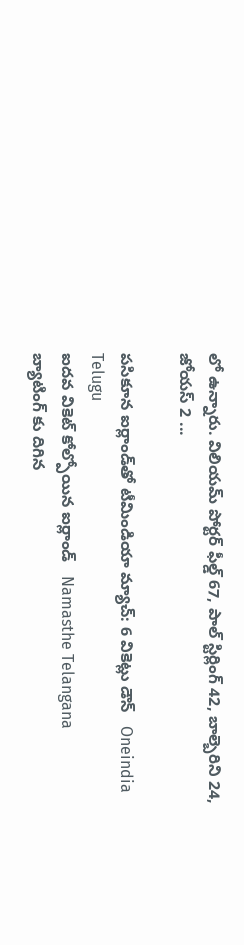లో ఉన్నారు. విలియమ్ పోర్టర్ ఫీల్డ్ 67, పాల్ స్టిర్లింగ్ 42, బాల్బెరిని 24, జోయస్ 2 ...

పసికూన ఐర్లాండ్‌తో టీమిండియా మ్యాచ్: 6 వికెట్లు డౌన్   Oneindia Telugu
ఐదవ వికెట్ కోల్పోయిన ఐర్లాండ్   Namasthe Telangana
బ్యాటింగ్ కు దిగిన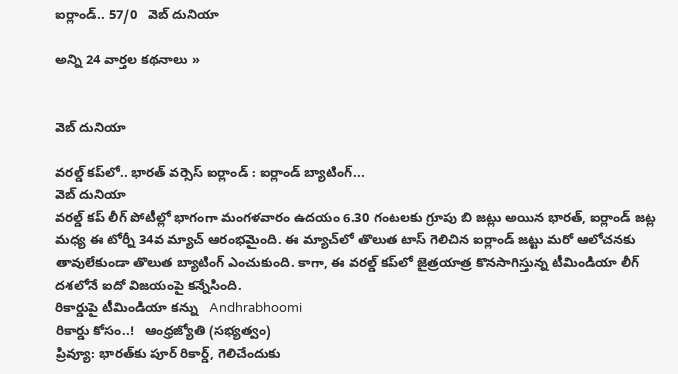ఐర్లాండ్.. 57/0   వెబ్ దునియా

అన్ని 24 వార్తల కథనాలు »


వెబ్ దునియా

వరల్డ్ కప్‌లో.. భారత్ వర్సెస్ ఐర్లాండ్ : ఐర్లాండ్ బ్యాటింగ్...
వెబ్ దునియా
వరల్డ్ కప్ లీగ్ పోటీల్లో భాగంగా మంగళవారం ఉదయం 6.30 గంటలకు గ్రూపు బి జట్లు అయిన భారత్, ఐర్లాండ్ జట్ల మధ్య ఈ టోర్నీ 34వ మ్యాచ్ ఆరంభమైంది. ఈ మ్యాచ్‌లో తొలుత టాస్ గెలిచిన ఐర్లాండ్ జట్టు మరో ఆలోచనకు తావులేకుండా తొలుత బ్యాటింగ్ ఎంచుకుంది. కాగా, ఈ వరల్డ్‌ కప్‌లో జైత్రయాత్ర కొనసాగిస్తున్న టీమిండియా లీగ్‌ దశలోనే ఐదో విజయంపై కన్నేసింది.
రికార్డుపై టీమిండియా కన్ను   Andhrabhoomi
రికార్డు కోసం..!   ఆంధ్రజ్యోతి (సభ్యత్వం)
ప్రివ్యూ: భారత్‌కు పూర్ రికార్డ్, గెలిచేందుకు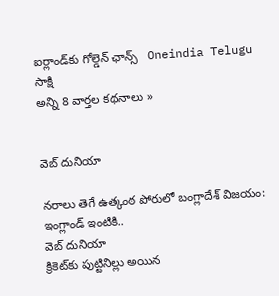ఐర్లాండ్‌కు గోల్డెన్ ఛాన్స్   Oneindia Telugu
సాక్షి
అన్ని 8 వార్తల కథనాలు »


వెబ్ దునియా

నరాలు తెగే ఉత్కంఠ పోరులో బంగ్లాదేశ్ విజయం: ఇంగ్లాండ్ ఇంటికి..
వెబ్ దునియా
క్రికెట్‌కు పుట్టినిల్లు అయిన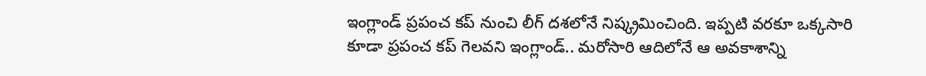ఇంగ్లాండ్ ప్రపంచ కప్ నుంచి లీగ్ దశలోనే నిష్క్రమించింది. ఇప్పటి వరకూ ఒక్కసారి కూడా ప్రపంచ కప్ గెలవని ఇంగ్లాండ్.. మరోసారి ఆదిలోనే ఆ అవకాశాన్ని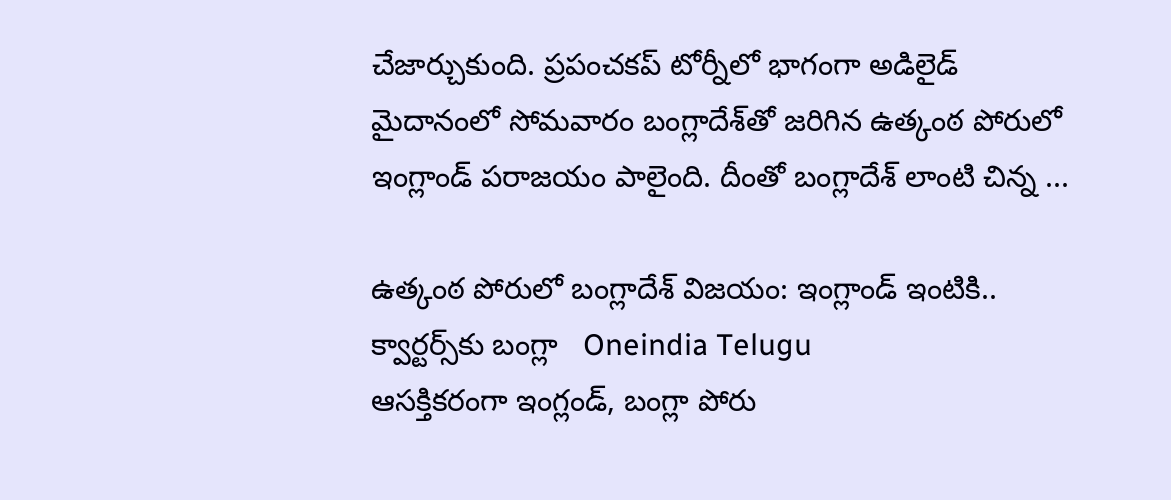చేజార్చుకుంది. ప్రపంచకప్‌ టోర్నీలో భాగంగా అడిలైడ్‌ మైదానంలో సోమవారం బంగ్లాదేశ్‌తో జరిగిన ఉత్కంఠ పోరులో ఇంగ్లాండ్ పరాజయం పాలైంది. దీంతో బంగ్లాదేశ్ లాంటి చిన్న ...

ఉత్కంఠ పోరులో బంగ్లాదేశ్ విజయం: ఇంగ్లాండ్ ఇంటికి.. క్వార్టర్స్‌కు బంగ్లా   Oneindia Telugu
ఆసక్తికరంగా ఇంగ్లండ్, బంగ్లా పోరు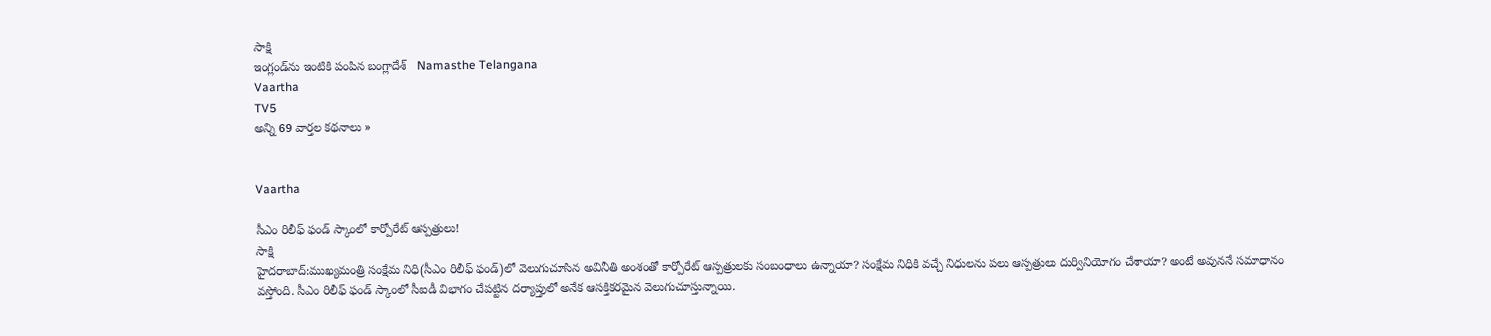సాక్షి
ఇంగ్లండ్‌ను ఇంటికి పంపిన బంగ్లాదేశ్   Namasthe Telangana
Vaartha
TV5
అన్ని 69 వార్తల కథనాలు »


Vaartha

సీఎం రిలీఫ్ ఫండ్ స్కాంలో కార్పోరేట్ ఆస్పత్రులు!
సాక్షి
హైదరాబాద్:ముఖ్యమంత్రి సంక్షేమ నిధి(సీఎం రిలీఫ్ ఫండ్)లో వెలుగుచూసిన అవినీతి అంశంతో కార్పోరేట్ ఆస్పత్రులకు సంబంధాలు ఉన్నాయా? సంక్షేమ నిధికి వచ్చే నిధులను పలు ఆస్పత్రులు దుర్వినియోగం చేశాయా? అంటే అవుననే సమాధానం వస్తోంది. సీఎం రిలీఫ్ ఫండ్ స్కాంలో సీఐడీ విభాగం చేపట్టిన దర్యాప్తులో అనేక ఆసక్తికరమైన వెలుగుచూస్తున్నాయి.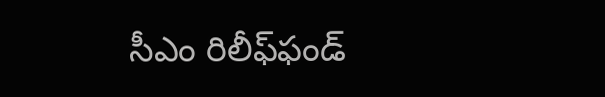సీఎం రిలీఫ్‌ఫండ్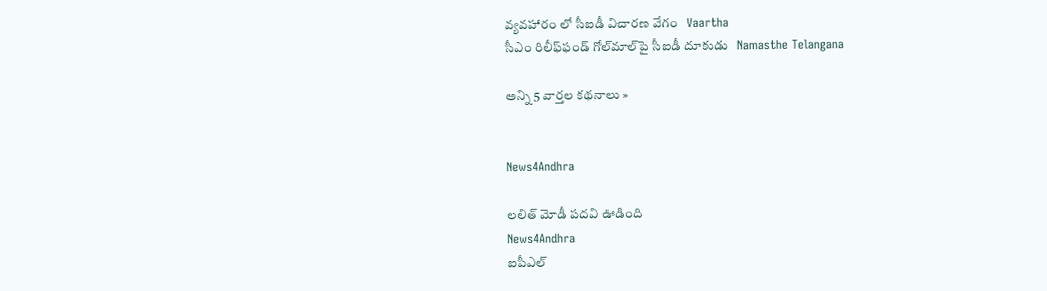వ్యవహారం లో సీఐడీ విచారణ వేగం   Vaartha
సీఎం రిలీఫ్‌ఫండ్ గోల్‌మాల్‌పై సీఐడీ దూకుడు   Namasthe Telangana

అన్ని 5 వార్తల కథనాలు »


News4Andhra

లలిత్ మోడీ పదవి ఊడింది
News4Andhra
ఐపీఎల్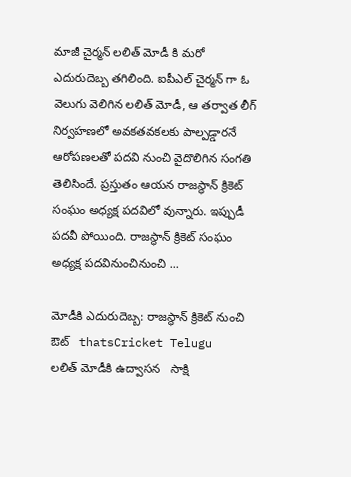మాజీ చైర్మన్ లలిత్ మోడీ కి మరో ఎదురుదెబ్బ తగిలింది. ఐపీఎల్ చైర్మన్ గా ఓ వెలుగు వెలిగిన లలిత్ మోడీ, ఆ తర్వాత లీగ్ నిర్వహణలో అవకతవకలకు పాల్పడ్డారనే ఆరోపణలతో పదవి నుంచి వైదొలిగిన సంగతి తెలిసిందే. ప్రస్తుతం ఆయన రాజస్థాన్ క్రికెట్ సంఘం అధ్యక్ష పదవిలో వున్నారు. ఇప్పుడీ పదవీ పోయింది. రాజస్థాన్ క్రికెట్ సంఘం అధ్యక్ష పదవినుంచినుంచి ...

మోడీకి ఎదురుదెబ్బ: రాజస్థాన్ క్రికెట్ నుంచి ఔట్   thatsCricket Telugu
లలిత్ మోడీకి ఉద్వాసన   సాక్షి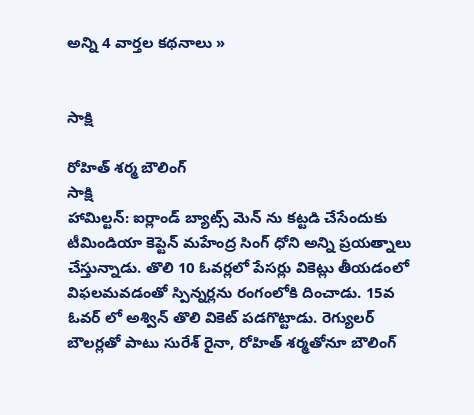అన్ని 4 వార్తల కథనాలు »


సాక్షి

రోహిత్ శర్మ బౌలింగ్
సాక్షి
హామిల్టన్: ఐర్లాండ్ బ్యాట్స్ మెన్ ను కట్టడి చేసేందుకు టీమిండియా కెప్టెన్ మహేంద్ర సింగ్ ధోని అన్ని ప్రయత్నాలు చేస్తున్నాడు. తొలి 10 ఓవర్లలో పేసర్లు వికెట్లు తీయడంలో విఫలమవడంతో స్పిన్నర్లను రంగంలోకి దించాడు. 15వ ఓవర్ లో అశ్విన్ తొలి వికెట్ పడగొట్టాడు. రెగ్యులర్ బౌలర్లతో పాటు సురేశ్ రైనా, రోహిత్ శర్మతోనూ బౌలింగ్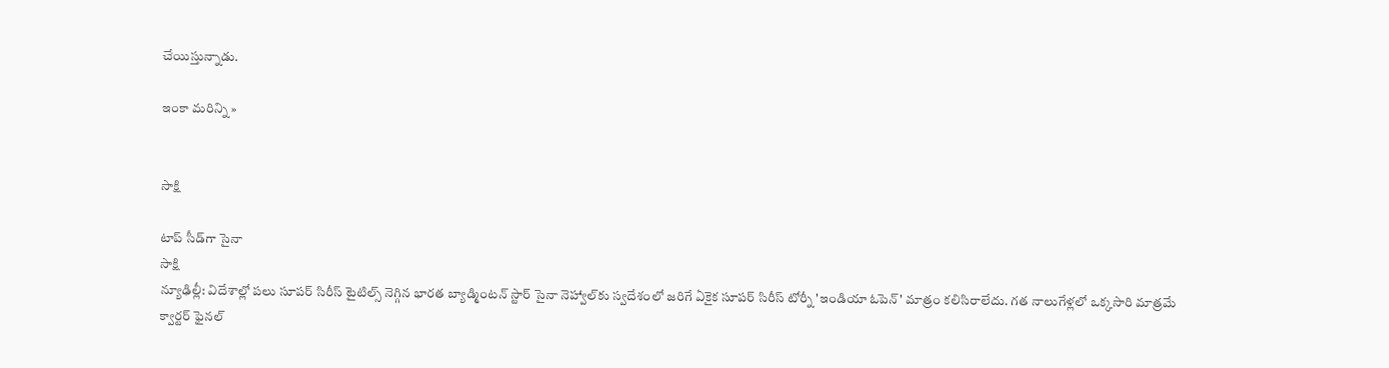చేయిస్తున్నాడు.

ఇంకా మరిన్ని »


సాక్షి

టాప్ సీడ్‌గా సైనా
సాక్షి
న్యూఢిల్లీ: విదేశాల్లో పలు సూపర్ సిరీస్ టైటిల్స్ నెగ్గిన భారత బ్యాడ్మింటన్ స్టార్ సైనా నెహ్వాల్‌కు స్వదేశంలో జరిగే ఏకైక సూపర్ సిరీస్ టోర్నీ 'ఇండియా ఓపెన్' మాత్రం కలిసిరాలేదు. గత నాలుగేళ్లలో ఒక్కసారి మాత్రమే క్వార్టర్ ఫైనల్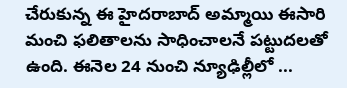చేరుకున్న ఈ హైదరాబాద్ అమ్మాయి ఈసారి మంచి ఫలితాలను సాధించాలనే పట్టుదలతో ఉంది. ఈనెల 24 నుంచి న్యూఢిల్లీలో ...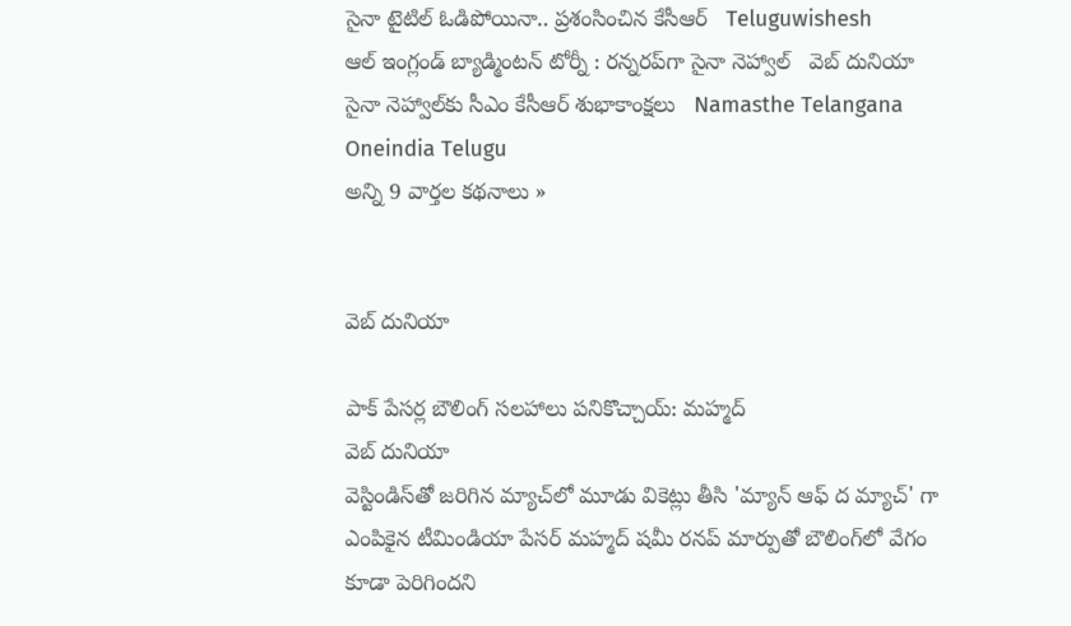సైనా టైటిల్ ఓడిపోయినా.. ప్రశంసించిన కేసీఆర్   Teluguwishesh
ఆల్ ఇంగ్లండ్ బ్యాడ్మింటన్ టోర్నీ : రన్నరప్‌గా సైనా నెహ్వాల్   వెబ్ దునియా
సైనా నెహ్వాల్‌కు సీఎం కేసీఆర్ శుభాకాంక్షలు   Namasthe Telangana
Oneindia Telugu
అన్ని 9 వార్తల కథనాలు »


వెబ్ దునియా

పాక్ పేసర్ల బౌలింగ్ సలహాలు పనికొచ్చాయ్: మహ్మద్
వెబ్ దునియా
వెస్టిండిస్‌తో జరిగిన మ్యాచ్‌లో మూడు వికెట్లు తీసి 'మ్యాన్ ఆఫ్ ద మ్యాచ్' గా ఎంపికైన టీమిండియా పేసర్ మహ్మద్ షమీ రనప్ మార్పుతో బౌలింగ్‌లో వేగం కూడా పెరిగిందని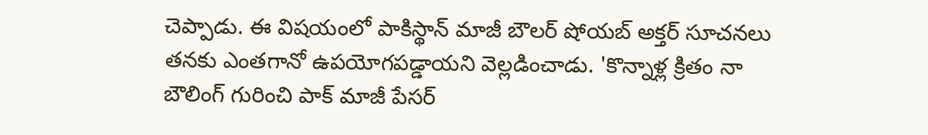చెప్పాడు. ఈ విషయంలో పాకిస్థాన్ మాజీ బౌలర్ షోయబ్ అక్తర్ సూచనలు తనకు ఎంతగానో ఉపయోగపడ్డాయని వెల్లడించాడు. 'కొన్నాళ్ల క్రితం నా బౌలింగ్ గురించి పాక్ మాజీ పేసర్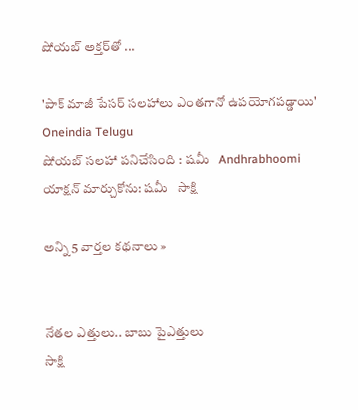షోయబ్ అక్తర్‌తో ...

'పాక్ మాజీ పేసర్ సలహాలు ఎంతగానో ఉపయోగపడ్డాయి'   Oneindia Telugu
షోయబ్ సలహా పనిచేసింది : షమీ   Andhrabhoomi
యాక్షన్ మార్చుకోను: షమీ   సాక్షి

అన్ని 5 వార్తల కథనాలు »


నేతల ఎత్తులు.. బాబు పైఎత్తులు
సాక్షి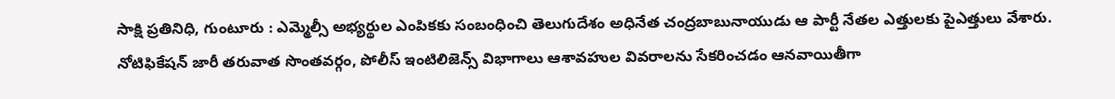సాక్షి ప్రతినిధి, గుంటూరు : ఎమ్మెల్సీ అభ్యర్థుల ఎంపికకు సంబంధించి తెలుగుదేశం అధినేత చంద్రబాబునాయుడు ఆ పార్టీ నేతల ఎత్తులకు పైఎత్తులు వేశారు. నోటిఫికేషన్ జారీ తరువాత సొంతవర్గం, పోలీస్ ఇంటిలిజెన్స్ విభాగాలు ఆశావహుల వివరాలను సేకరించడం ఆనవాయితీగా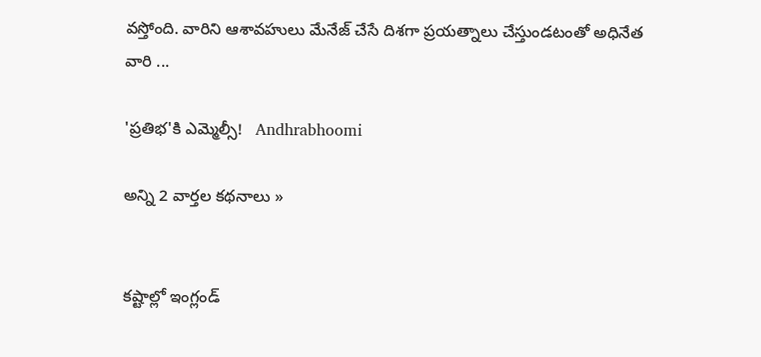వస్తోంది. వారిని ఆశావహులు మేనేజ్ చేసే దిశగా ప్రయత్నాలు చేస్తుండటంతో అధినేత వారి ...

'ప్రతిభ'కి ఎమ్మెల్సీ!   Andhrabhoomi

అన్ని 2 వార్తల కథనాలు »


కష్టాల్లో ఇంగ్లండ్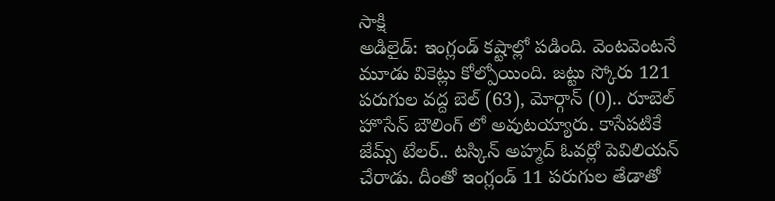సాక్షి
అడిలైడ్: ఇంగ్లండ్ కష్టాల్లో పడింది. వెంటవెంటనే మూడు వికెట్లు కోల్పోయింది. జట్టు స్కోరు 121 పరుగుల వద్ద బెల్ (63), మోర్గాన్ (0).. రూబెల్ హొసేన్ బౌలింగ్ లో అవుటయ్యారు. కాసేపటికే జేమ్స్ టేలర్.. టస్కిన్ అహ్మద్ ఓవర్లో పెవిలియన్ చేరాడు. దీంతో ఇంగ్లండ్ 11 పరుగుల తేడాతో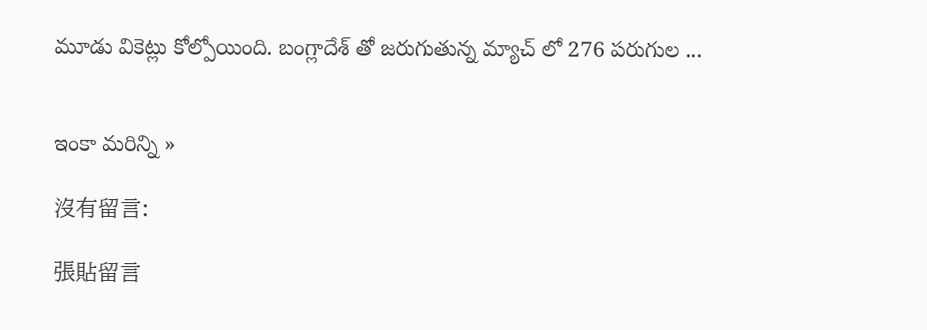మూడు వికెట్లు కోల్పోయింది. బంగ్లాదేశ్ తో జరుగుతున్న మ్యాచ్ లో 276 పరుగుల ...


ఇంకా మరిన్ని »

沒有留言:

張貼留言